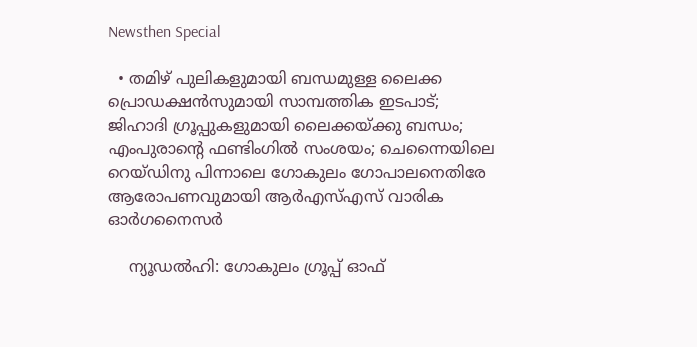Newsthen Special

  • തമിഴ് പുലികളുമായി ബന്ധമുള്ള ലൈക്ക പ്രൊഡക്ഷന്‍സുമായി സാമ്പത്തിക ഇടപാട്; ജിഹാദി ഗ്രൂപ്പുകളുമായി ലൈക്കയ്ക്കു ബന്ധം; എംപുരാന്റെ ഫണ്ടിംഗില്‍ സംശയം; ചെന്നൈയിലെ റെയ്ഡിനു പിന്നാലെ ഗോകുലം ഗോപാലനെതിരേ ആരോപണവുമായി ആര്‍എസ്എസ് വാരിക ഓര്‍ഗനൈസര്‍

    ന്യൂഡല്‍ഹി: ഗോകുലം ഗ്രൂപ്പ് ഓഫ്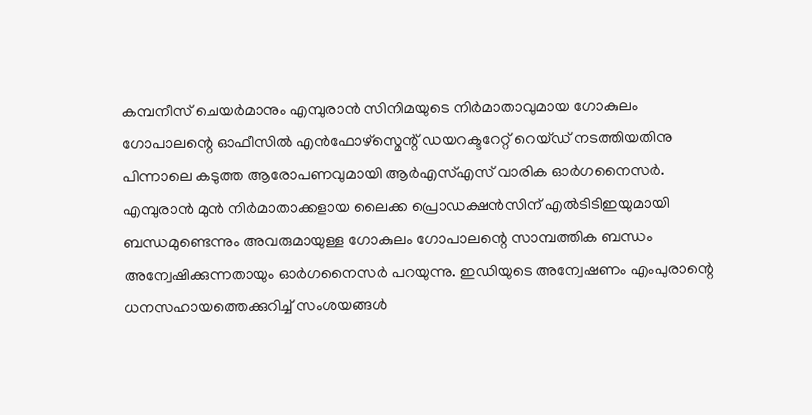കമ്പനീസ് ചെയര്‍മാനും എമ്പുരാന്‍ സിനിമയുടെ നിര്‍മാതാവുമായ ഗോകുലം ഗോപാലന്റെ ഓഫീസില്‍ എന്‍ഫോഴ്സ്മെന്റ് ഡയറക്ടറേറ്റ് റെയ്ഡ് നടത്തിയതിനു പിന്നാലെ കടുത്ത ആരോപണവുമായി ആര്‍എസ്എസ് വാരിക ഓര്‍ഗനൈസര്‍. എമ്പുരാന്‍ മുന്‍ നിര്‍മാതാക്കളായ ലൈക്ക പ്രൊഡക്ഷന്‍സിന് എല്‍ടിടിഇയുമായി ബന്ധമുണ്ടെന്നും അവരുമായുള്ള ഗോകുലം ഗോപാലന്റെ സാമ്പത്തിക ബന്ധം അന്വേഷിക്കുന്നതായും ഓര്‍ഗനൈസര്‍ പറയുന്നു. ഇഡിയുടെ അന്വേഷണം എംപുരാന്റെ ധനസഹായത്തെക്കുറിച്ച് സംശയങ്ങള്‍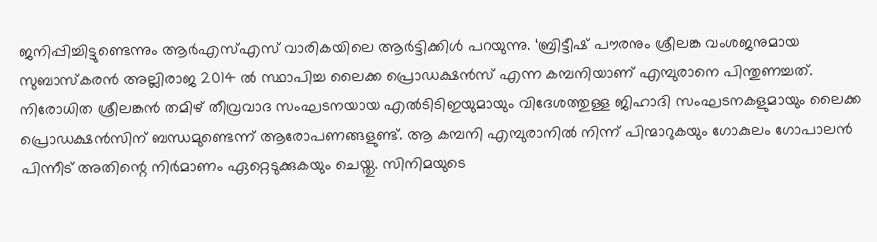ജനിപ്പിച്ചിട്ടുണ്ടെന്നും ആര്‍എസ്എസ് വാരികയിലെ ആര്‍ട്ടിക്കിള്‍ പറയുന്നു. ‘ബ്രിട്ടീഷ് പൗരനും ശ്രീലങ്ക വംശജനുമായ സുബാസ്‌കരന്‍ അല്ലിരാജ 2014 ല്‍ സ്ഥാപിച്ച ലൈക്ക പ്രൊഡക്ഷന്‍സ് എന്ന കമ്പനിയാണ് എമ്പുരാനെ പിന്തുണച്ചത്. നിരോധിത ശ്രീലങ്കന്‍ തമിഴ് തീവ്രവാദ സംഘടനയായ എല്‍ടിടിഇയുമായും വിദേശത്തുള്ള ജിഹാദി സംഘടനകളുമായും ലൈക്ക പ്രൊഡക്ഷന്‍സിന് ബന്ധമുണ്ടെന്ന് ആരോപണങ്ങളുണ്ട്. ആ കമ്പനി എമ്പുരാനില്‍ നിന്ന് പിന്മാറുകയും ഗോകുലം ഗോപാലന്‍ പിന്നീട് അതിന്റെ നിര്‍മാണം ഏറ്റെടുക്കുകയും ചെയ്തു. സിനിമയുടെ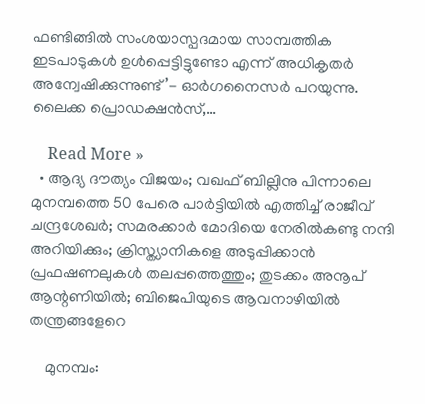ഫണ്ടിങ്ങില്‍ സംശയാസ്പദമായ സാമ്പത്തിക ഇടപാടുകള്‍ ഉള്‍പ്പെട്ടിട്ടുണ്ടോ എന്ന് അധികൃതര്‍ അന്വേഷിക്കുന്നുണ്ട്’- ഓര്‍ഗനൈസര്‍ പറയുന്നു. ലൈക്ക പ്രൊഡക്ഷന്‍സ്,…

    Read More »
  • ആദ്യ ദൗത്യം വിജയം; വഖഫ് ബില്ലിനു പിന്നാലെ മുനമ്പത്തെ 50 പേരെ പാര്‍ട്ടിയില്‍ എത്തിച്ച് രാജീവ് ചന്ദ്രശേഖര്‍; സമരക്കാര്‍ മോദിയെ നേരില്‍കണ്ടു നന്ദി അറിയിക്കും; ക്രിസ്ത്യാനികളെ അടുപ്പിക്കാന്‍ പ്രഫഷണലുകള്‍ തലപ്പത്തെത്തും; തുടക്കം അനൂപ് ആന്റണിയില്‍; ബിജെപിയുടെ ആവനാഴിയില്‍ തന്ത്രങ്ങളേറെ

    മുനമ്പം: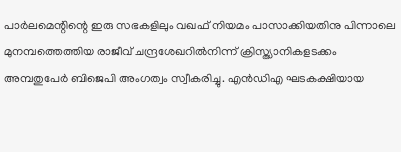പാര്‍ലമെന്റിന്റെ ഇരു സഭകളിലും വഖഫ് നിയമം പാസാക്കിയതിനു പിന്നാലെ മുനമ്പത്തെത്തിയ രാജീവ് ചന്ദ്രശേഖറില്‍നിന്ന് ക്രിസ്ത്യാനികളടക്കം അമ്പതുപേര്‍ ബിജെപി അംഗത്വം സ്വീകരിച്ചു. എന്‍ഡിഎ ഘടകക്ഷിയായ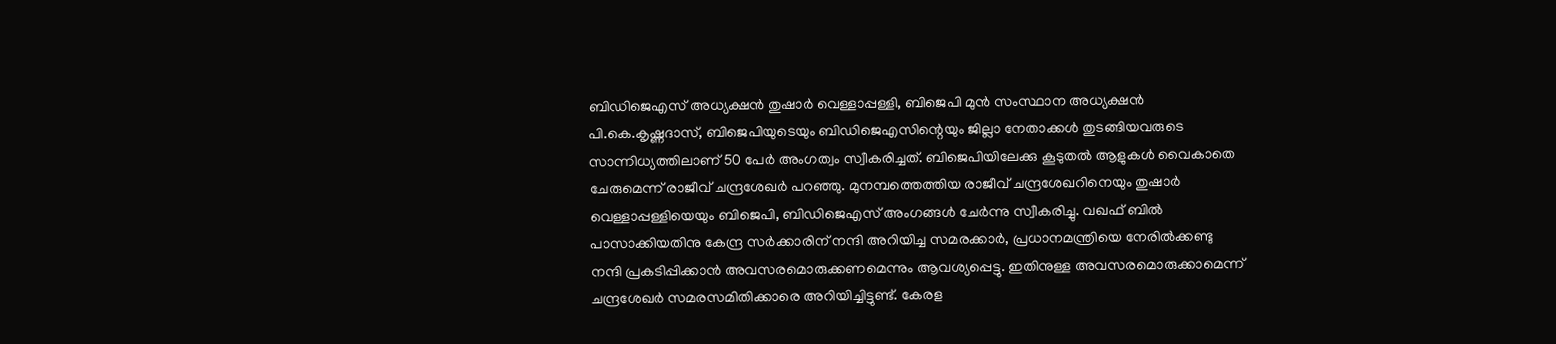ബിഡിജെഎസ് അധ്യക്ഷന്‍ തുഷാര്‍ വെള്ളാപ്പള്ളി, ബിജെപി മുന്‍ സംസ്ഥാന അധ്യക്ഷന്‍ പി.കെ.കൃഷ്ണദാസ്, ബിജെപിയുടെയും ബിഡിജെഎസിന്റെയും ജില്ലാ നേതാക്കള്‍ തുടങ്ങിയവരുടെ സാന്നിധ്യത്തിലാണ് 50 പേര്‍ അംഗത്വം സ്വീകരിച്ചത്. ബിജെപിയിലേക്കു കൂടുതല്‍ ആളുകള്‍ വൈകാതെ ചേരുമെന്ന് രാജീവ് ചന്ദ്രശേഖര്‍ പറഞ്ഞു. മുനമ്പത്തെത്തിയ രാജീവ് ചന്ദ്രശേഖറിനെയും തുഷാര്‍ വെള്ളാപ്പള്ളിയെയും ബിജെപി, ബിഡിജെഎസ് അംഗങ്ങള്‍ ചേര്‍ന്നു സ്വീകരിച്ചു. വഖഫ് ബില്‍ പാസാക്കിയതിനു കേന്ദ്ര സര്‍ക്കാരിന് നന്ദി അറിയിച്ച സമരക്കാര്‍, പ്രധാനമന്ത്രിയെ നേരില്‍ക്കണ്ടു നന്ദി പ്രകടിപ്പിക്കാന്‍ അവസരമൊരുക്കണമെന്നും ആവശ്യപ്പെട്ടു. ഇതിനുള്ള അവസരമൊരുക്കാമെന്ന് ചന്ദ്രശേഖര്‍ സമരസമിതിക്കാരെ അറിയിച്ചിട്ടുണ്ട്. കേരള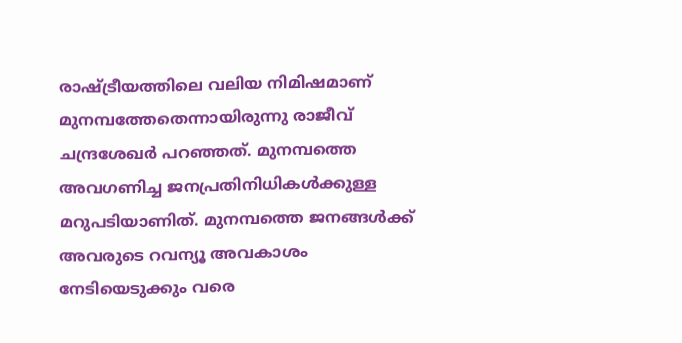രാഷ്ട്രീയത്തിലെ വലിയ നിമിഷമാണ് മുനമ്പത്തേതെന്നായിരുന്നു രാജീവ് ചന്ദ്രശേഖര്‍ പറഞ്ഞത്. മുനമ്പത്തെ അവഗണിച്ച ജനപ്രതിനിധികള്‍ക്കുള്ള മറുപടിയാണിത്. മുനമ്പത്തെ ജനങ്ങള്‍ക്ക് അവരുടെ റവന്യൂ അവകാശം നേടിയെടുക്കും വരെ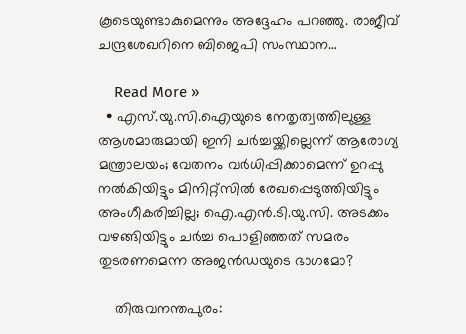കൂടെയുണ്ടാകുമെന്നും അദ്ദേഹം പറഞ്ഞു. രാജീവ് ചന്ദ്രശേഖറിനെ ബിജെപി സംസ്ഥാന…

    Read More »
  • എസ്.യു.സി.ഐയുടെ നേതൃത്വത്തിലുള്ള ആശമാരുമായി ഇനി ചര്‍ച്ചയ്ക്കില്ലെന്ന് ആരോഗ്യ മന്ത്രാലയം; വേതനം വര്‍ധിപ്പിക്കാമെന്ന് ഉറപ്പു നല്‍കിയിട്ടും മിനിറ്റ്‌സില്‍ രേഖപ്പെടുത്തിയിട്ടും അംഗീകരിച്ചില്ല; ഐ.എന്‍.ടി.യു.സി. അടക്കം വഴങ്ങിയിട്ടും ചര്‍ച്ച പൊളിഞ്ഞത് സമരം തുടരണമെന്ന അജന്‍ഡയുടെ ഭാഗമോ?

    തിരുവനന്തപുരം: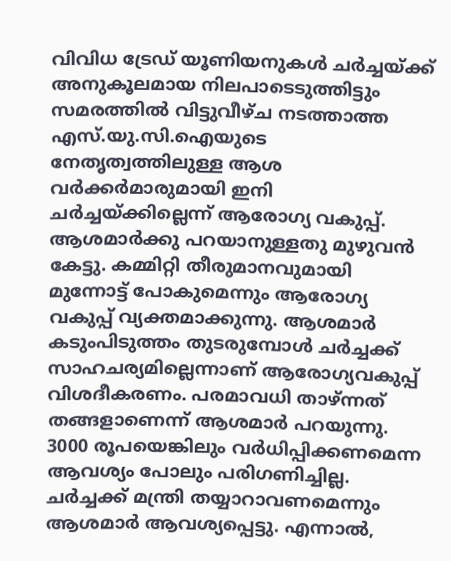വിവിധ ട്രേഡ് യൂണിയനുകള്‍ ചര്‍ച്ചയ്ക്ക് അനുകൂലമായ നിലപാടെടുത്തിട്ടും സമരത്തില്‍ വിട്ടുവീഴ്ച നടത്താത്ത എസ്.യു.സി.ഐയുടെ നേതൃത്വത്തിലുള്ള ആശ വര്‍ക്കര്‍മാരുമായി ഇനി ചര്‍ച്ചയ്ക്കില്ലെന്ന് ആരോഗ്യ വകുപ്പ്. ആശമാര്‍ക്കു പറയാനുള്ളതു മുഴുവന്‍ കേട്ടു. കമ്മിറ്റി തീരുമാനവുമായി മുന്നോട്ട് പോകുമെന്നും ആരോഗ്യ വകുപ്പ് വ്യക്തമാക്കുന്നു. ആശമാര്‍ കടുംപിടുത്തം തുടരുമ്പോള്‍ ചര്‍ച്ചക്ക് സാഹചര്യമില്ലെന്നാണ് ആരോഗ്യവകുപ്പ് വിശദീകരണം. പരമാവധി താഴ്ന്നത് തങ്ങളാണെന്ന് ആശമാര്‍ പറയുന്നു. 3000 രൂപയെങ്കിലും വര്‍ധിപ്പിക്കണമെന്ന ആവശ്യം പോലും പരിഗണിച്ചില്ല. ചര്‍ച്ചക്ക് മന്ത്രി തയ്യാറാവണമെന്നും ആശമാര്‍ ആവശ്യപ്പെട്ടു. എന്നാല്‍,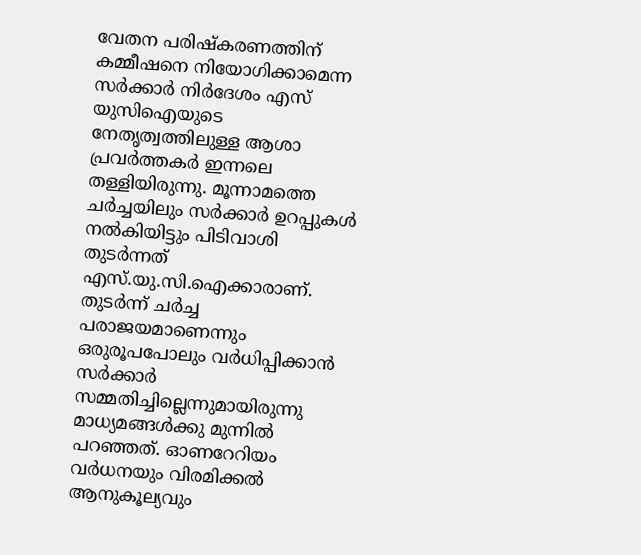വേതന പരിഷ്‌കരണത്തിന് കമ്മീഷനെ നിയോഗിക്കാമെന്ന സര്‍ക്കാര്‍ നിര്‍ദേശം എസ് യുസിഐയുടെ നേതൃത്വത്തിലുള്ള ആശാ പ്രവര്‍ത്തകര്‍ ഇന്നലെ തള്ളിയിരുന്നു. മൂന്നാമത്തെ ചര്‍ച്ചയിലും സര്‍ക്കാര്‍ ഉറപ്പുകള്‍ നല്‍കിയിട്ടും പിടിവാശി തുടര്‍ന്നത് എസ്.യു.സി.ഐക്കാരാണ്. തുടര്‍ന്ന് ചര്‍ച്ച പരാജയമാണെന്നും ഒരുരൂപപോലും വര്‍ധിപ്പിക്കാന്‍ സര്‍ക്കാര്‍ സമ്മതിച്ചില്ലെന്നുമായിരുന്നു മാധ്യമങ്ങള്‍ക്കു മുന്നില്‍ പറഞ്ഞത്. ഓണറേറിയം വര്‍ധനയും വിരമിക്കല്‍ ആനുകൂല്യവും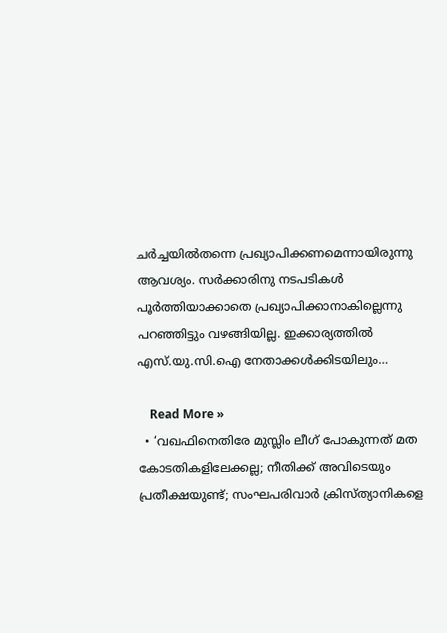ചര്‍ച്ചയില്‍തന്നെ പ്രഖ്യാപിക്കണമെന്നായിരുന്നു ആവശ്യം. സര്‍ക്കാരിനു നടപടികള്‍ പൂര്‍ത്തിയാക്കാതെ പ്രഖ്യാപിക്കാനാകില്ലെന്നു പറഞ്ഞിട്ടും വഴങ്ങിയില്ല. ഇക്കാര്യത്തില്‍ എസ്.യു.സി.ഐ നേതാക്കള്‍ക്കിടയിലും…

    Read More »
  • ‘വഖഫിനെതിരേ മുസ്ലിം ലീഗ് പോകുന്നത് മത കോടതികളിലേക്കല്ല; നീതിക്ക് അവിടെയും പ്രതീക്ഷയുണ്ട്; സംഘപരിവാര്‍ ക്രിസ്ത്യാനികളെ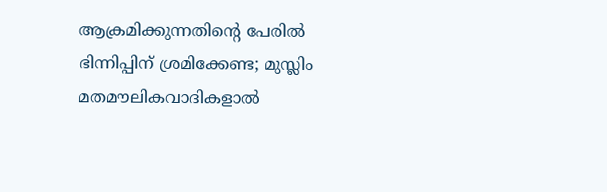ആക്രമിക്കുന്നതിന്റെ പേരില്‍ ഭിന്നിപ്പിന് ശ്രമിക്കേണ്ട; മുസ്ലിം മതമൗലികവാദികളാല്‍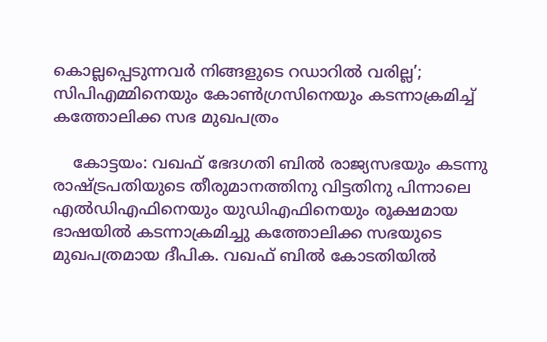കൊല്ലപ്പെടുന്നവര്‍ നിങ്ങളുടെ റഡാറില്‍ വരില്ല’; സിപിഎമ്മിനെയും കോണ്‍ഗ്രസിനെയും കടന്നാക്രമിച്ച് കത്തോലിക്ക സഭ മുഖപത്രം

    കോട്ടയം: വഖഫ് ഭേദഗതി ബില്‍ രാജ്യസഭയും കടന്നു രാഷ്ട്രപതിയുടെ തീരുമാനത്തിനു വിട്ടതിനു പിന്നാലെ എല്‍ഡിഎഫിനെയും യുഡിഎഫിനെയും രൂക്ഷമായ ഭാഷയില്‍ കടന്നാക്രമിച്ചു കത്തോലിക്ക സഭയുടെ മുഖപത്രമായ ദീപിക. വഖഫ് ബില്‍ കോടതിയില്‍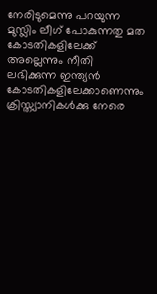നേരിടുമെന്നു പറയുന്ന മുസ്ലിം ലീഗ് പോകുന്നതു മത കോടതികളിലേക്ക് അല്ലെന്നും നീതി ലഭിക്കുന്ന ഇന്ത്യന്‍ കോടതികളിലേക്കാണെന്നും ക്രിസ്ത്യാനികള്‍ക്കു നേരെ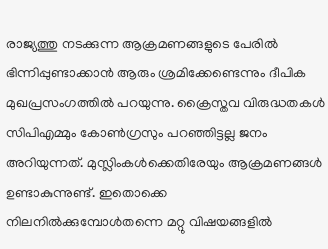രാജ്യത്തു നടക്കുന്ന ആക്രമണങ്ങളുടെ പേരില്‍ ഭിന്നിപ്പുണ്ടാക്കാന്‍ ആരും ശ്രമിക്കേണ്ടെന്നും ദീപിക മുഖപ്രസംഗത്തില്‍ പറയുന്നു. ക്രൈസ്തവ വിരുദ്ധതകള്‍ സിപിഎമ്മും കോണ്‍ഗ്രസും പറഞ്ഞിട്ടല്ല ജനം അറിയുന്നത്. മുസ്ലിംകള്‍ക്കെതിരേയും ആക്രമണങ്ങള്‍ ഉണ്ടാകുന്നുണ്ട്. ഇതൊക്കെ നിലനില്‍ക്കുമ്പോള്‍തന്നെ മറ്റു വിഷയങ്ങളില്‍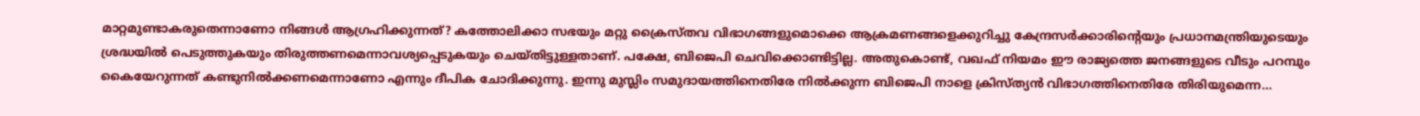മാറ്റമുണ്ടാകരുതെന്നാണോ നിങ്ങള്‍ ആഗ്രഹിക്കുന്നത്? കത്തോലിക്കാ സഭയും മറ്റു ക്രൈസ്തവ വിഭാഗങ്ങളുമൊക്കെ ആക്രമണങ്ങളെക്കുറിച്ചു കേന്ദ്രസര്‍ക്കാരിന്റെയും പ്രധാനമന്ത്രിയുടെയും ശ്രദ്ധയില്‍ പെടുത്തുകയും തിരുത്തണമെന്നാവശ്യപ്പെടുകയും ചെയ്തിട്ടുള്ളതാണ്. പക്ഷേ, ബിജെപി ചെവിക്കൊണ്ടിട്ടില്ല. അതുകൊണ്ട്, വഖഫ് നിയമം ഈ രാജ്യത്തെ ജനങ്ങളുടെ വീടും പറമ്പും കൈയേറുന്നത് കണ്ടുനില്‍ക്കണമെന്നാണോ എന്നും ദീപിക ചോദിക്കുന്നു. ഇന്നു മുസ്ലിം സമുദായത്തിനെതിരേ നില്‍ക്കുന്ന ബിജെപി നാളെ ക്രിസ്ത്യന്‍ വിഭാഗത്തിനെതിരേ തിരിയുമെന്ന…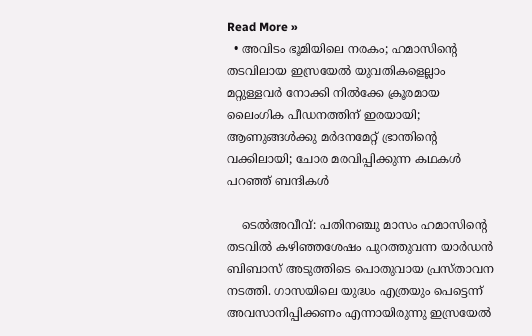Read More »
  • അവിടം ഭൂമിയിലെ നരകം; ഹമാസിന്റെ തടവിലായ ഇസ്രയേല്‍ യുവതികളെല്ലാം മറ്റുള്ളവര്‍ നോക്കി നില്‍ക്കേ ക്രൂരമായ ലൈംഗിക പീഡനത്തിന് ഇരയായി; ആണുങ്ങള്‍ക്കു മര്‍ദനമേറ്റ് ഭ്രാന്തിന്റെ വക്കിലായി; ചോര മരവിപ്പിക്കുന്ന കഥകള്‍ പറഞ്ഞ് ബന്ദികള്‍

    ടെല്‍അവീവ്: പതിനഞ്ചു മാസം ഹമാസിന്റെ തടവില്‍ കഴിഞ്ഞശേഷം പുറത്തുവന്ന യാര്‍ഡന്‍ ബിബാസ് അടുത്തിടെ പൊതുവായ പ്രസ്താവന നടത്തി. ഗാസയിലെ യുദ്ധം എത്രയും പെട്ടെന്ന് അവസാനിപ്പിക്കണം എന്നായിരുന്നു ഇസ്രയേല്‍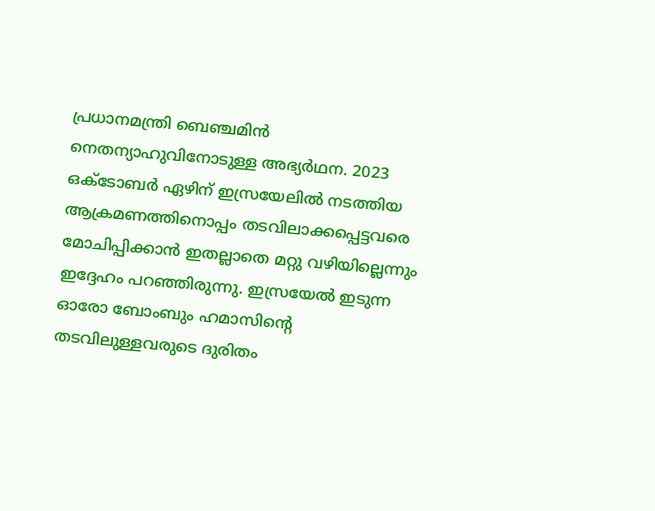പ്രധാനമന്ത്രി ബെഞ്ചമിന്‍ നെതന്യാഹുവിനോടുള്ള അഭ്യര്‍ഥന. 2023 ഒക്‌ടോബര്‍ ഏഴിന് ഇസ്രയേലില്‍ നടത്തിയ ആക്രമണത്തിനൊപ്പം തടവിലാക്കപ്പെട്ടവരെ മോചിപ്പിക്കാന്‍ ഇതല്ലാതെ മറ്റു വഴിയില്ലെന്നും ഇദ്ദേഹം പറഞ്ഞിരുന്നു. ഇസ്രയേല്‍ ഇടുന്ന ഓരോ ബോംബും ഹമാസിന്റെ തടവിലുള്ളവരുടെ ദുരിതം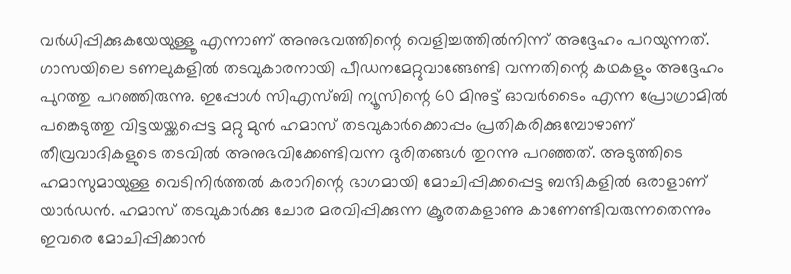വര്‍ധിപ്പിക്കുകയേയുള്ളൂ എന്നാണ് അനുഭവത്തിന്റെ വെളിച്ചത്തില്‍നിന്ന് അദ്ദേഹം പറയുന്നത്. ഗാസയിലെ ടണലുകളില്‍ തടവുകാരനായി പീഡനമേറ്റുവാങ്ങേണ്ടി വന്നതിന്റെ കഥകളും അദ്ദേഹം പുറത്തു പറഞ്ഞിരുന്നു. ഇപ്പോള്‍ സിഎസ്ബി ന്യൂസിന്റെ 60 മിനുട്ട് ഓവര്‍ടൈം എന്ന പ്രോഗ്രാമില്‍ പങ്കെടുത്തു വിട്ടയയ്ക്കപ്പെട്ട മറ്റു മുന്‍ ഹമാസ് തടവുകാര്‍ക്കൊപ്പം പ്രതികരിക്കുമ്പോഴാണ് തീവ്രവാദികളുടെ തടവില്‍ അനുഭവിക്കേണ്ടിവന്ന ദുരിതങ്ങള്‍ തുറന്നു പറഞ്ഞത്. അടുത്തിടെ ഹമാസുമായുള്ള വെടിനിര്‍ത്തല്‍ കരാറിന്റെ ഭാഗമായി മോചിപ്പിക്കപ്പെട്ട ബന്ദികളില്‍ ഒരാളാണ് യാര്‍ഡന്‍. ഹമാസ് തടവുകാര്‍ക്കു ചോര മരവിപ്പിക്കുന്ന ക്രൂരതകളാണു കാണേണ്ടിവരുന്നതെന്നും ഇവരെ മോചിപ്പിക്കാന്‍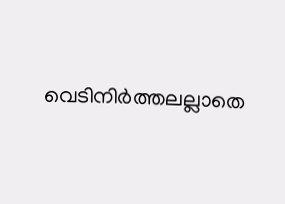വെടിനിര്‍ത്തലല്ലാതെ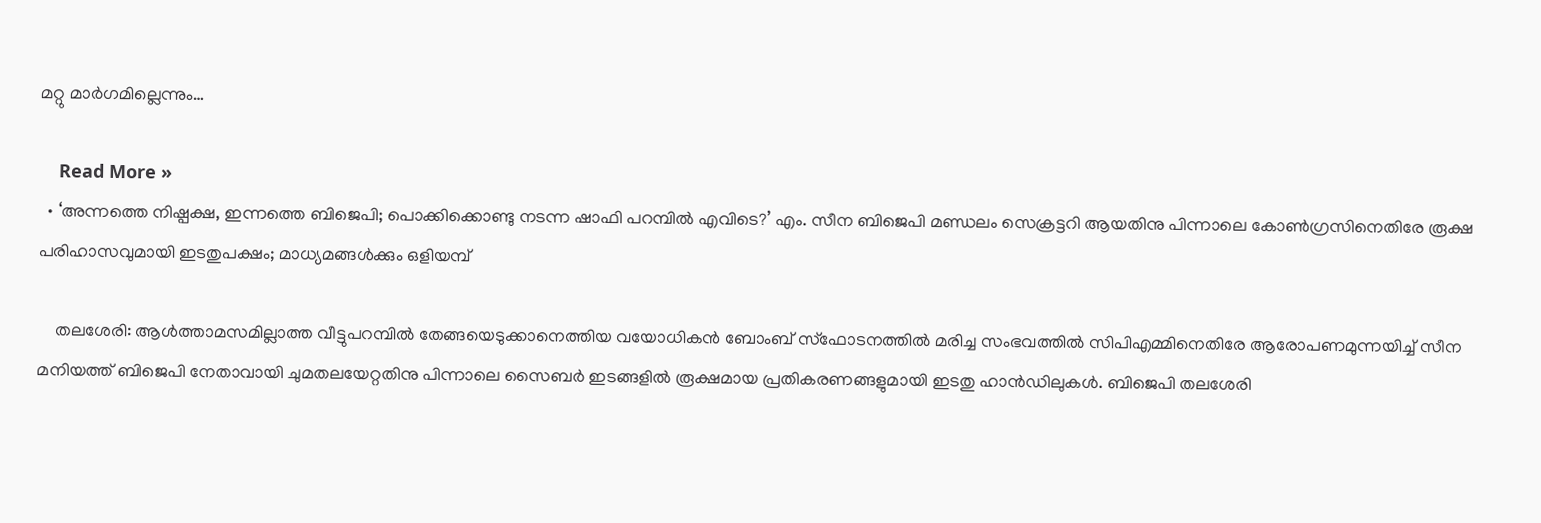മറ്റു മാര്‍ഗമില്ലെന്നും…

    Read More »
  • ‘അന്നത്തെ നിഷ്പക്ഷ, ഇന്നത്തെ ബിജെപി; പൊക്കിക്കൊണ്ടു നടന്ന ഷാഫി പറമ്പില്‍ എവിടെ?’ എം. സീന ബിജെപി മണ്ഡലം സെക്രട്ടറി ആയതിനു പിന്നാലെ കോണ്‍ഗ്രസിനെതിരേ രൂക്ഷ പരിഹാസവുമായി ഇടതുപക്ഷം; മാധ്യമങ്ങള്‍ക്കും ഒളിയമ്പ്

    തലശേരി: ആള്‍ത്താമസമില്ലാത്ത വീട്ടുപറമ്പില്‍ തേങ്ങയെടുക്കാനെത്തിയ വയോധികന്‍ ബോംബ് സ്‌ഫോടനത്തില്‍ മരിച്ച സംഭവത്തില്‍ സിപിഎമ്മിനെതിരേ ആരോപണമുന്നയിച്ച് സീന മനിയത്ത് ബിജെപി നേതാവായി ചുമതലയേറ്റതിനു പിന്നാലെ സൈബര്‍ ഇടങ്ങളില്‍ രൂക്ഷമായ പ്രതികരണങ്ങളുമായി ഇടതു ഹാന്‍ഡിലുകള്‍. ബിജെപി തലശേരി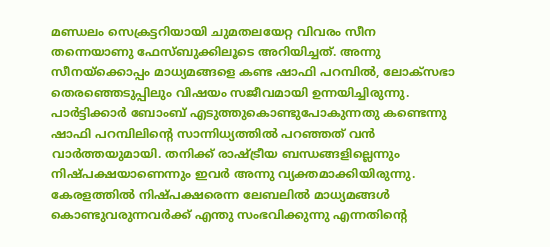മണ്ഡലം സെക്രട്ടറിയായി ചുമതലയേറ്റ വിവരം സീന തന്നെയാണു ഫേസ്ബുക്കിലൂടെ അറിയിച്ചത്. അന്നു സീനയ്‌ക്കൊപ്പം മാധ്യമങ്ങളെ കണ്ട ഷാഫി പറമ്പില്‍, ലോക്‌സഭാ തെരഞ്ഞെടുപ്പിലും വിഷയം സജീവമായി ഉന്നയിച്ചിരുന്നു. പാര്‍ട്ടിക്കാര്‍ ബോംബ് എടുത്തുകൊണ്ടുപോകുന്നതു കണ്ടെന്നു ഷാഫി പറമ്പിലിന്റെ സാന്നിധ്യത്തില്‍ പറഞ്ഞത് വന്‍ വാര്‍ത്തയുമായി. തനിക്ക് രാഷ്ട്രീയ ബന്ധങ്ങളില്ലെന്നും നിഷ്പക്ഷയാണെന്നും ഇവര്‍ അന്നു വ്യക്തമാക്കിയിരുന്നു. കേരളത്തില്‍ നിഷ്പക്ഷരെന്ന ലേബലില്‍ മാധ്യമങ്ങള്‍ കൊണ്ടുവരുന്നവര്‍ക്ക് എന്തു സംഭവിക്കുന്നു എന്നതിന്റെ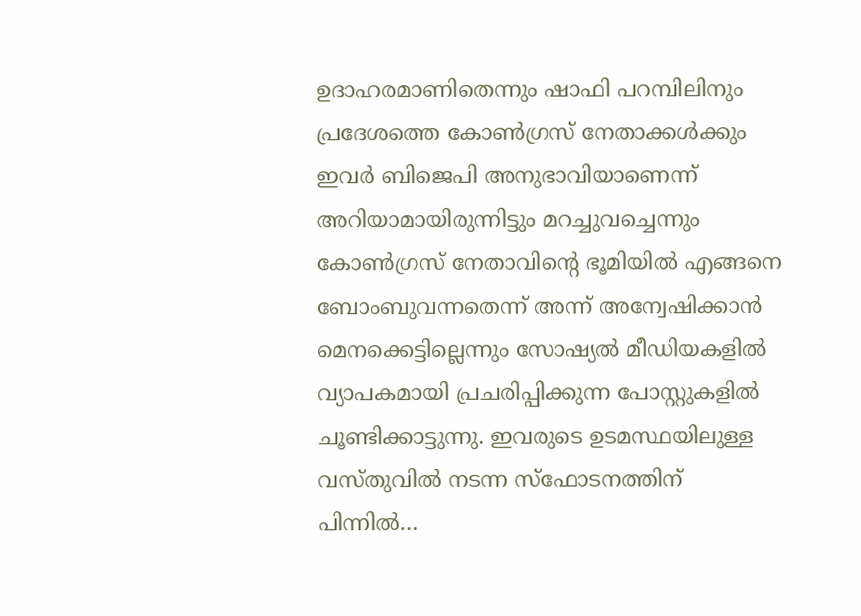ഉദാഹരമാണിതെന്നും ഷാഫി പറമ്പിലിനും പ്രദേശത്തെ കോണ്‍ഗ്രസ് നേതാക്കള്‍ക്കും ഇവര്‍ ബിജെപി അനുഭാവിയാണെന്ന് അറിയാമായിരുന്നിട്ടും മറച്ചുവച്ചെന്നും കോണ്‍ഗ്രസ് നേതാവിന്റെ ഭൂമിയില്‍ എങ്ങനെ ബോംബുവന്നതെന്ന് അന്ന് അന്വേഷിക്കാന്‍ മെനക്കെട്ടില്ലെന്നും സോഷ്യല്‍ മീഡിയകളില്‍ വ്യാപകമായി പ്രചരിപ്പിക്കുന്ന പോസ്റ്റുകളില്‍ ചൂണ്ടിക്കാട്ടുന്നു. ഇവരുടെ ഉടമസ്ഥയിലുള്ള വസ്തുവില്‍ നടന്ന സ്‌ഫോടനത്തിന് പിന്നില്‍…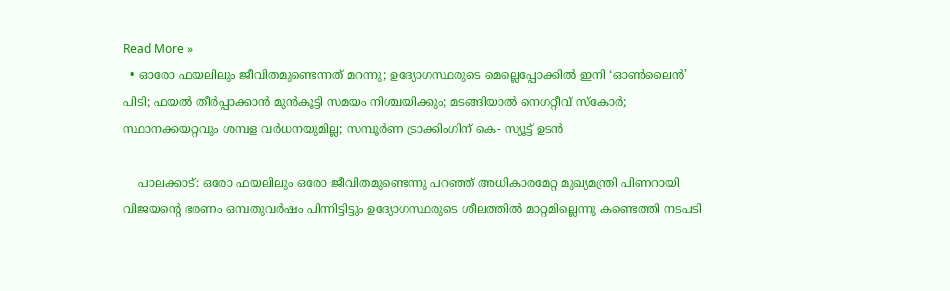Read More »
  • ഓരോ ഫയലിലും ജീവിതമുണ്ടെന്നത് മറന്നു; ഉദ്യോഗസ്ഥരുടെ മെല്ലെപ്പോക്കില്‍ ഇനി ‘ഓണ്‍ലൈന്‍’ പിടി; ഫയല്‍ തീര്‍പ്പാക്കാന്‍ മുന്‍കൂട്ടി സമയം നിശ്ചയിക്കും; മടങ്ങിയാല്‍ നെഗറ്റീവ് സ്‌കോര്‍; സ്ഥാനക്കയറ്റവും ശമ്പള വര്‍ധനയുമില്ല; സമ്പൂര്‍ണ ട്രാക്കിംഗിന് കെ- സ്യൂട്ട് ഉടന്‍

    പാലക്കാട്: ഒരോ ഫയലിലും ഒരോ ജീവിതമുണ്ടെന്നു പറഞ്ഞ് അധികാരമേറ്റ മുഖ്യമന്ത്രി പിണറായി വിജയന്റെ ഭരണം ഒമ്പതുവര്‍ഷം പിന്നിട്ടിട്ടും ഉദ്യോഗസ്ഥരുടെ ശീലത്തില്‍ മാറ്റമില്ലെന്നു കണ്ടെത്തി നടപടി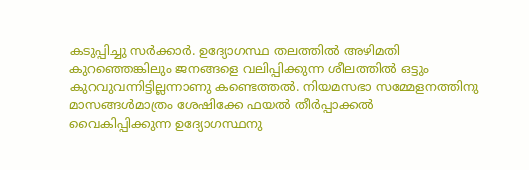കടുപ്പിച്ചു സര്‍ക്കാര്‍. ഉദ്യോഗസ്ഥ തലത്തില്‍ അഴിമതി കുറഞ്ഞെങ്കിലും ജനങ്ങളെ വലിപ്പിക്കുന്ന ശീലത്തില്‍ ഒട്ടും കുറവുവന്നിട്ടില്ലന്നാണു കണ്ടെത്തല്‍. നിയമസഭാ സമ്മേളനത്തിനു മാസങ്ങള്‍മാത്രം ശേഷിക്കേ ഫയല്‍ തീര്‍പ്പാക്കല്‍ വൈകിപ്പിക്കുന്ന ഉദ്യോഗസ്ഥനു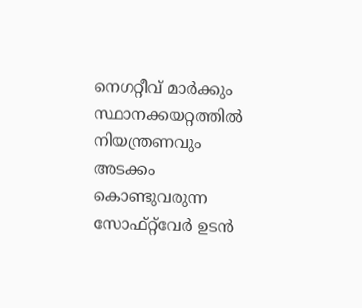നെഗറ്റീവ് മാര്‍ക്കും സ്ഥാനക്കയറ്റത്തില്‍ നിയന്ത്രണവും അടക്കം കൊണ്ടുവരുന്ന സോഫ്റ്റ്‌വേര്‍ ഉടന്‍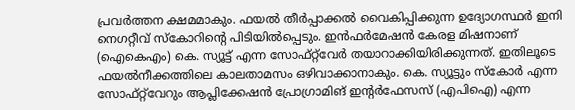പ്രവര്‍ത്തന ക്ഷമമാകും. ഫയല്‍ തീര്‍പ്പാക്കല്‍ വൈകിപ്പിക്കുന്ന ഉദ്യോഗസ്ഥര്‍ ഇനി നെഗറ്റീവ് സ്‌കോറിന്റെ പിടിയില്‍പ്പെടും. ഇന്‍ഫര്‍മേഷന്‍ കേരള മിഷനാണ് (ഐകെഎം) കെ. സ്യൂട്ട് എന്ന സോഫ്റ്റ്‌വേര്‍ തയാറാക്കിയിരിക്കുന്നത്. ഇതിലൂടെ ഫയല്‍നീക്കത്തിലെ കാലതാമസം ഒഴിവാക്കാനാകും. കെ. സ്യൂട്ടും സ്‌കോര്‍ എന്ന സോഫ്റ്റ്‌വേറും ആപ്ലിക്കേഷന്‍ പ്രോഗ്രാമിങ് ഇന്റര്‍ഫേസസ് (എപിഐ) എന്ന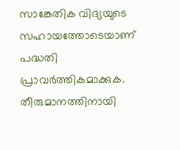സാങ്കേതിക വിദ്യയുടെ സഹായത്തോടെയാണ് പദ്ധതി പ്രാവര്‍ത്തികമാക്കുക. തീരുമാനത്തിനായി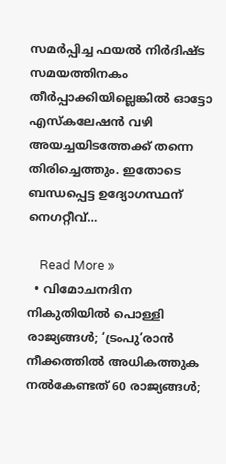സമര്‍പ്പിച്ച ഫയല്‍ നിര്‍ദിഷ്ട സമയത്തിനകം തീര്‍പ്പാക്കിയില്ലെങ്കില്‍ ഓട്ടോ എസ്‌കലേഷന്‍ വഴി അയച്ചയിടത്തേക്ക് തന്നെ തിരിച്ചെത്തും. ഇതോടെ ബന്ധപ്പെട്ട ഉദ്യോഗസ്ഥന് നെഗറ്റീവ്…

    Read More »
  • വിമോചനദിന നികുതിയില്‍ പൊള്ളി രാജ്യങ്ങള്‍; ‘ട്രംപു’രാന്‍ നീക്കത്തില്‍ അധികത്തുക നല്‍കേണ്ടത് 60 രാജ്യങ്ങള്‍;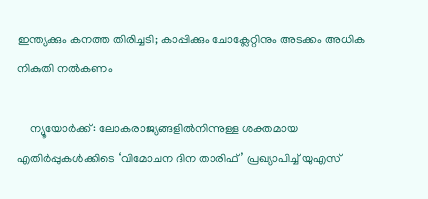ഇന്ത്യക്കും കനത്ത തിരിച്ചടി; കാപ്പിക്കും ചോക്ലേറ്റിനും അടക്കം അധിക നികുതി നല്‍കണം

    ന്യൂയോര്‍ക്ക്: ലോകരാജ്യങ്ങളില്‍നിന്നുള്ള ശക്തമായ എതിര്‍പ്പുകള്‍ക്കിടെ ‘വിമോചന ദിന താരിഫ്’ പ്രഖ്യാപിച്ച് യുഎസ്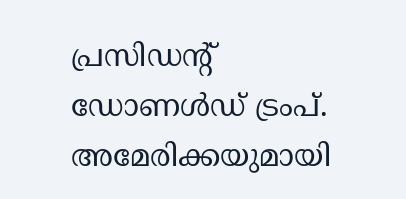പ്രസിഡന്റ് ഡോണള്‍ഡ് ട്രംപ്. അമേരിക്കയുമായി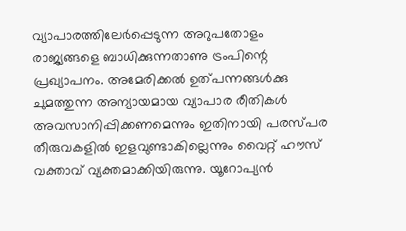വ്യാപാരത്തിലേര്‍പ്പെടുന്ന അറുപതോളം രാജ്യങ്ങളെ ബാധിക്കുന്നതാണു ട്രംപിന്റെ പ്രഖ്യാപനം. അമേരിക്കല്‍ ഉത്പന്നങ്ങള്‍ക്കു ചുമത്തുന്ന അന്യായമായ വ്യാപാര രീതികള്‍ അവസാനിപ്പിക്കണമെന്നും ഇതിനായി പരസ്പര തീരുവകളില്‍ ഇളവുണ്ടാകില്ലെന്നും വൈറ്റ് ഹൗസ് വക്താവ് വ്യക്തമാക്കിയിരുന്നു. യൂറോപ്യന്‍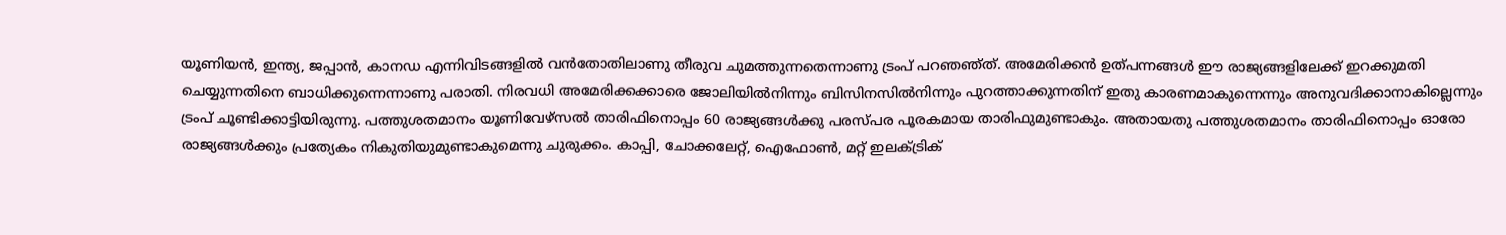യൂണിയന്‍, ഇന്ത്യ, ജപ്പാന്‍, കാനഡ എന്നിവിടങ്ങളില്‍ വന്‍തോതിലാണു തീരുവ ചുമത്തുന്നതെന്നാണു ട്രംപ് പറഞഞ്ത്. അമേരിക്കന്‍ ഉത്പന്നങ്ങള്‍ ഈ രാജ്യങ്ങളിലേക്ക് ഇറക്കുമതി ചെയ്യുന്നതിനെ ബാധിക്കുന്നെന്നാണു പരാതി. നിരവധി അമേരിക്കക്കാരെ ജോലിയില്‍നിന്നും ബിസിനസില്‍നിന്നും പുറത്താക്കുന്നതിന് ഇതു കാരണമാകുന്നെന്നും അനുവദിക്കാനാകില്ലെന്നും ട്രംപ് ചൂണ്ടിക്കാട്ടിയിരുന്നു. പത്തുശതമാനം യൂണിവേഴ്‌സല്‍ താരിഫിനൊപ്പം 60 രാജ്യങ്ങള്‍ക്കു പരസ്പര പൂരകമായ താരിഫുമുണ്ടാകും. അതായതു പത്തുശതമാനം താരിഫിനൊപ്പം ഓരോ രാജ്യങ്ങള്‍ക്കും പ്രത്യേകം നികുതിയുമുണ്ടാകുമെന്നു ചുരുക്കം. കാപ്പി, ചോക്കലേറ്റ്, ഐഫോണ്‍, മറ്റ് ഇലക്ട്രിക്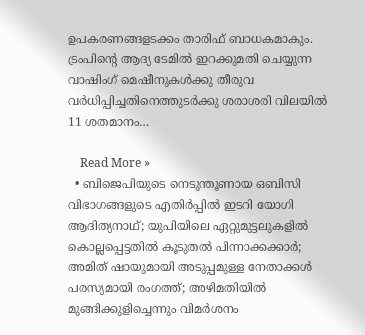ഉപകരണങ്ങളടക്കം താരിഫ് ബാധകമാകും. ട്രംപിന്റെ ആദ്യ ടേമില്‍ ഇറക്കുമതി ചെയ്യുന്ന വാഷിംഗ് മെഷീനുകള്‍ക്കു തീരുവ വര്‍ധിപ്പിച്ചതിനെത്തുടര്‍ക്കു ശരാശരി വിലയില്‍ 11 ശതമാനം…

    Read More »
  • ബിജെപിയുടെ നെടുന്തൂണായ ഒബിസി വിഭാഗങ്ങളുടെ എതിര്‍പ്പില്‍ ഇടറി യോഗി ആദിത്യനാഥ്; യുപിയിലെ ഏറ്റുമുട്ടലുകളില്‍ കൊല്ലപ്പെട്ടതില്‍ കൂടുതല്‍ പിന്നാക്കക്കാര്‍; അമിത് ഷായുമായി അടുപ്പമുള്ള നേതാക്കള്‍ പരസ്യമായി രംഗത്ത്; അഴിമതിയില്‍ മുങ്ങിക്കുളിച്ചെന്നും വിമര്‍ശനം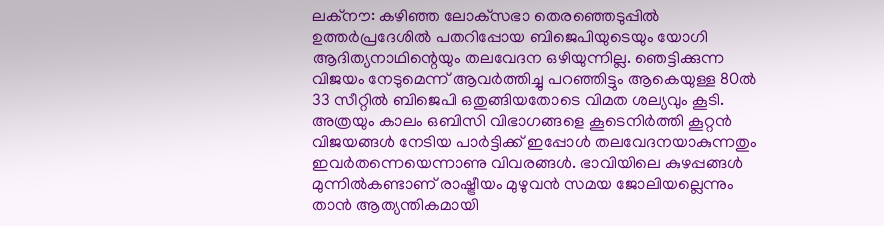ലക്‌നൗ: കഴിഞ്ഞ ലോക്‌സഭാ തെരഞ്ഞെടുപ്പില്‍ ഉത്തര്‍പ്രദേശില്‍ പതറിപ്പോയ ബിജെപിയുടെയും യോഗി ആദിത്യനാഥിന്റെയും തലവേദന ഒഴിയുന്നില്ല. ഞെട്ടിക്കുന്ന വിജയം നേടുമെന്ന് ആവര്‍ത്തിച്ചു പറഞ്ഞിട്ടും ആകെയുള്ള 80ല്‍ 33 സീറ്റില്‍ ബിജെപി ഒതുങ്ങിയതോടെ വിമത ശല്യവും കൂടി. അത്രയും കാലം ഒബിസി വിഭാഗങ്ങളെ കൂടെനിര്‍ത്തി കൂറ്റന്‍ വിജയങ്ങള്‍ നേടിയ പാര്‍ട്ടിക്ക് ഇപ്പോള്‍ തലവേദനയാകുന്നതും ഇവര്‍തന്നെയെന്നാണു വിവരങ്ങള്‍. ഭാവിയിലെ കുഴപ്പങ്ങള്‍ മുന്നില്‍കണ്ടാണ് രാഷ്ട്രീയം മുഴുവന്‍ സമയ ജോലിയല്ലെന്നും താന്‍ ആത്യന്തികമായി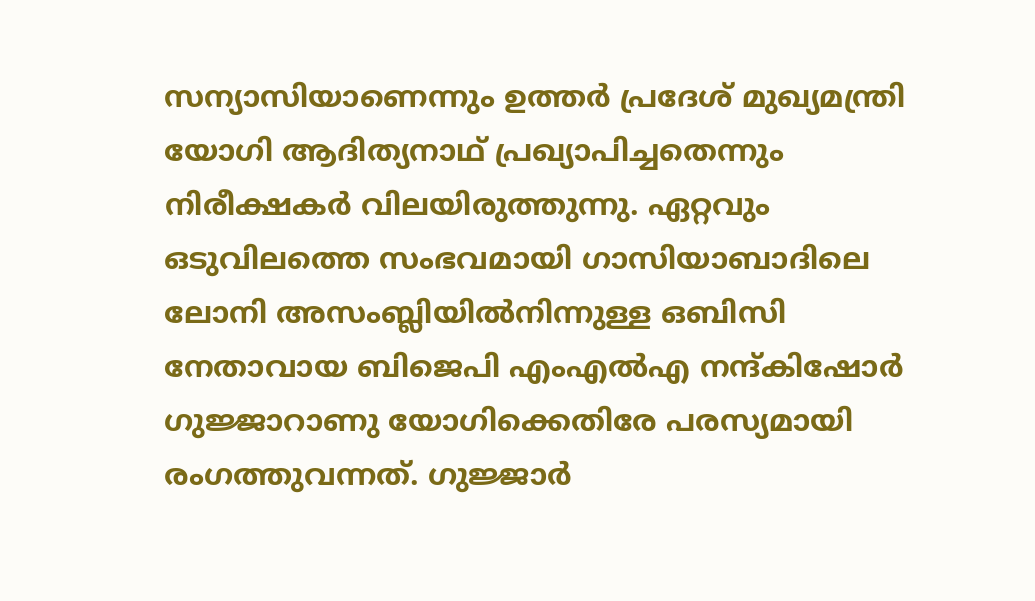സന്യാസിയാണെന്നും ഉത്തര്‍ പ്രദേശ് മുഖ്യമന്ത്രി യോഗി ആദിത്യനാഥ് പ്രഖ്യാപിച്ചതെന്നും നിരീക്ഷകര്‍ വിലയിരുത്തുന്നു. ഏറ്റവും ഒടുവിലത്തെ സംഭവമായി ഗാസിയാബാദിലെ ലോനി അസംബ്ലിയില്‍നിന്നുള്ള ഒബിസി നേതാവായ ബിജെപി എംഎല്‍എ നന്ദ്കിഷോര്‍ ഗുജ്ജാറാണു യോഗിക്കെതിരേ പരസ്യമായി രംഗത്തുവന്നത്. ഗുജ്ജാര്‍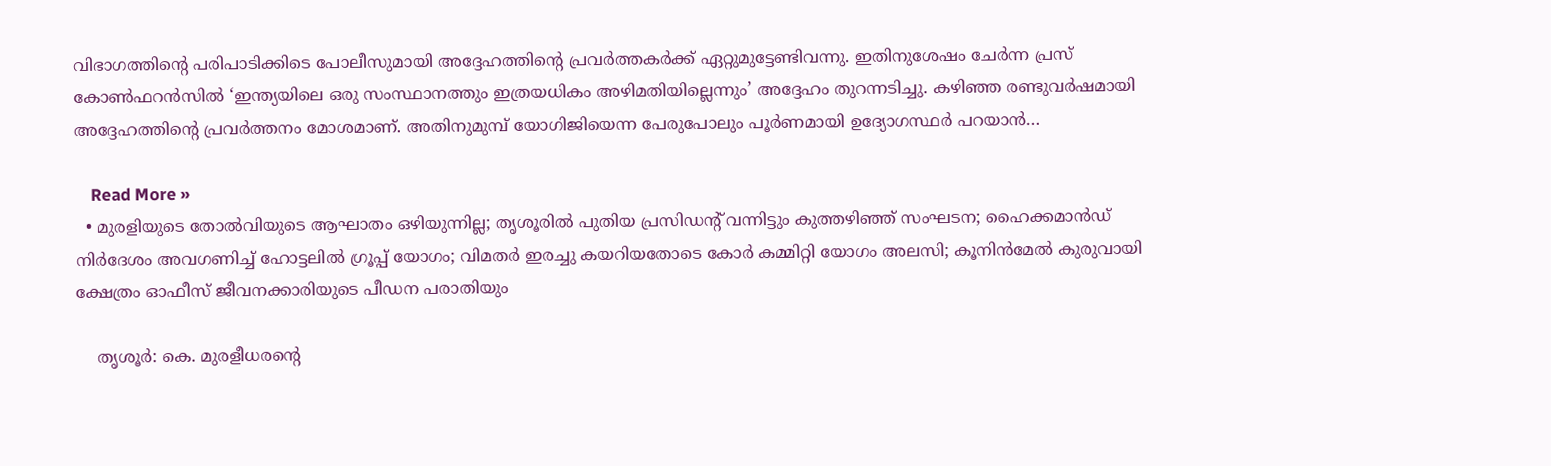വിഭാഗത്തിന്റെ പരിപാടിക്കിടെ പോലീസുമായി അദ്ദേഹത്തിന്റെ പ്രവര്‍ത്തകര്‍ക്ക് ഏറ്റുമുട്ടേണ്ടിവന്നു. ഇതിനുശേഷം ചേര്‍ന്ന പ്രസ് കോണ്‍ഫറന്‍സില്‍ ‘ഇന്ത്യയിലെ ഒരു സംസ്ഥാനത്തും ഇത്രയധികം അഴിമതിയില്ലെന്നും’ അദ്ദേഹം തുറന്നടിച്ചു. കഴിഞ്ഞ രണ്ടുവര്‍ഷമായി അദ്ദേഹത്തിന്റെ പ്രവര്‍ത്തനം മോശമാണ്. അതിനുമുമ്പ് യോഗിജിയെന്ന പേരുപോലും പൂര്‍ണമായി ഉദ്യോഗസ്ഥര്‍ പറയാന്‍…

    Read More »
  • മുരളിയുടെ തോല്‍വിയുടെ ആഘാതം ഒഴിയുന്നില്ല; തൃശൂരില്‍ പുതിയ പ്രസിഡന്റ് വന്നിട്ടും കുത്തഴിഞ്ഞ് സംഘടന; ഹൈക്കമാന്‍ഡ് നിര്‍ദേശം അവഗണിച്ച് ഹോട്ടലില്‍ ഗ്രൂപ്പ് യോഗം; വിമതര്‍ ഇരച്ചു കയറിയതോടെ കോര്‍ കമ്മിറ്റി യോഗം അലസി; കൂനിന്‍മേല്‍ കുരുവായി ക്ഷേത്രം ഓഫീസ് ജീവനക്കാരിയുടെ പീഡന പരാതിയും

    തൃശൂര്‍: കെ. മുരളീധരന്റെ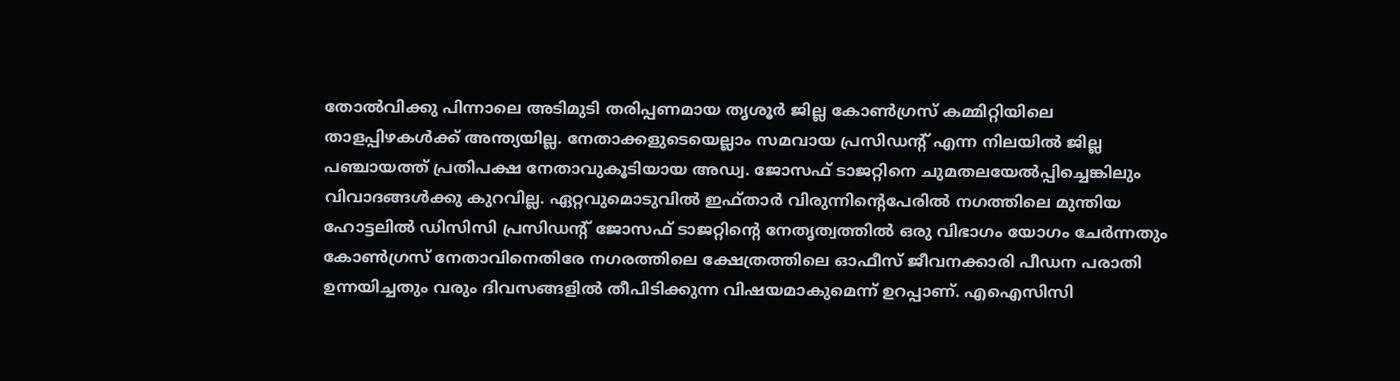തോല്‍വിക്കു പിന്നാലെ അടിമുടി തരിപ്പണമായ തൃശൂര്‍ ജില്ല കോണ്‍ഗ്രസ് കമ്മിറ്റിയിലെ താളപ്പിഴകള്‍ക്ക് അന്ത്യയില്ല. നേതാക്കളുടെയെല്ലാം സമവായ പ്രസിഡന്റ് എന്ന നിലയില്‍ ജില്ല പഞ്ചായത്ത് പ്രതിപക്ഷ നേതാവുകൂടിയായ അഡ്വ. ജോസഫ് ടാജറ്റിനെ ചുമതലയേല്‍പ്പിച്ചെങ്കിലും വിവാദങ്ങള്‍ക്കു കുറവില്ല. ഏറ്റവുമൊടുവില്‍ ഇഫ്താര്‍ വിരുന്നിന്റെപേരില്‍ നഗത്തിലെ മുന്തിയ ഹോട്ടലില്‍ ഡിസിസി പ്രസിഡന്റ് ജോസഫ് ടാജറ്റിന്റെ നേതൃത്വത്തില്‍ ഒരു വിഭാഗം യോഗം ചേര്‍ന്നതും കോണ്‍ഗ്രസ് നേതാവിനെതിരേ നഗരത്തിലെ ക്ഷേത്രത്തിലെ ഓഫീസ് ജീവനക്കാരി പീഡന പരാതി ഉന്നയിച്ചതും വരും ദിവസങ്ങളില്‍ തീപിടിക്കുന്ന വിഷയമാകുമെന്ന് ഉറപ്പാണ്. എഐസിസി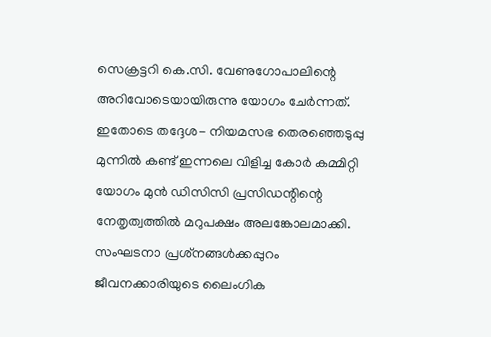സെക്രട്ടറി കെ.സി. വേണുഗോപാലിന്റെ അറിവോടെയായിരുന്നു യോഗം ചേര്‍ന്നത്. ഇതോടെ തദ്ദേശ- നിയമസഭ തെരഞ്ഞെടുപ്പു മുന്നില്‍ കണ്ട് ഇന്നലെ വിളിച്ച കോര്‍ കമ്മിറ്റി യോഗം മുന്‍ ഡിസിസി പ്രസിഡന്റിന്റെ നേതൃത്വത്തില്‍ മറുപക്ഷം അലങ്കോലമാക്കി. സംഘടനാ പ്രശ്‌നങ്ങള്‍ക്കപ്പുറം ജീവനക്കാരിയുടെ ലൈംഗിക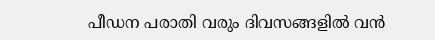പീഡന പരാതി വരും ദിവസങ്ങളില്‍ വന്‍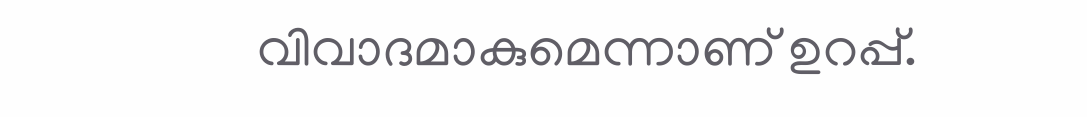വിവാദമാകുമെന്നാണ് ഉറപ്പ്.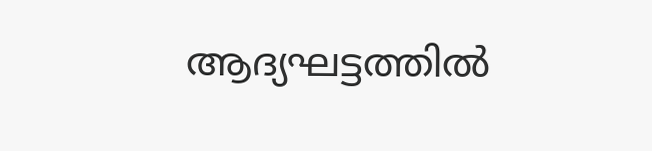ആദ്യഘട്ടത്തില്‍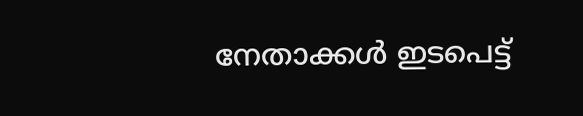നേതാക്കള്‍ ഇടപെട്ട്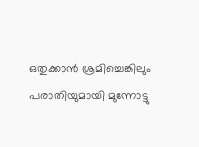ഒതുക്കാന്‍ ശ്രമിച്ചെങ്കിലും പരാതിയുമായി മുന്നോട്ടു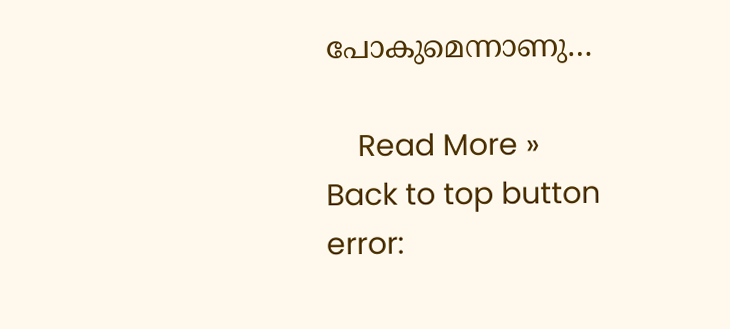പോകുമെന്നാണു…

    Read More »
Back to top button
error: